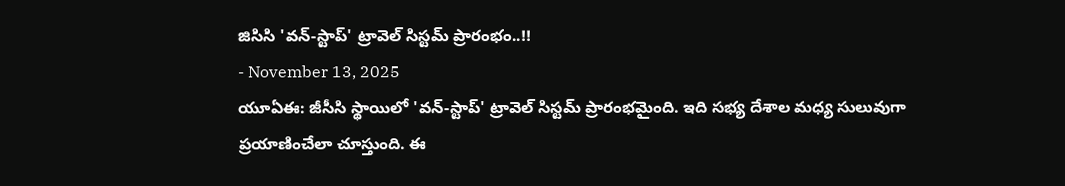జిసిసి 'వన్-స్టాప్' ట్రావెల్ సిస్టమ్ ప్రారంభం..!!
- November 13, 2025
యూఏఈ: జీసీసి స్థాయిలో 'వన్-స్టాప్' ట్రావెల్ సిస్టమ్ ప్రారంభమైంది. ఇది సభ్య దేశాల మధ్య సులువుగా ప్రయాణించేలా చూస్తుంది. ఈ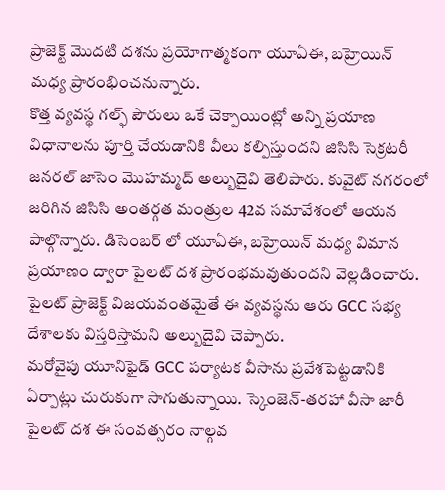ప్రాజెక్ట్ మొదటి దశను ప్రయోగాత్మకంగా యూఏఈ, బహ్రెయిన్ మధ్య ప్రారంభించనున్నారు.
కొత్త వ్యవస్థ గల్ఫ్ పౌరులు ఒకే చెక్పాయింట్లో అన్ని ప్రయాణ విధానాలను పూర్తి చేయడానికి వీలు కల్పిస్తుందని జిసిసి సెక్రటరీ జనరల్ జాసెం మొహమ్మద్ అల్బుదైవి తెలిపారు. కువైట్ నగరంలో జరిగిన జిసిసి అంతర్గత మంత్రుల 42వ సమావేశంలో ఆయన పాల్గొన్నారు. డిసెంబర్ లో యూఏఈ, బహ్రెయిన్ మధ్య విమాన ప్రయాణం ద్వారా పైలట్ దశ ప్రారంభమవుతుందని వెల్లడించారు. పైలట్ ప్రాజెక్ట్ విజయవంతమైతే ఈ వ్యవస్థను ఆరు GCC సభ్య దేశాలకు విస్తరిస్తామని అల్బుదైవి చెప్పారు.
మరోవైపు యూనిఫైడ్ GCC పర్యాటక వీసాను ప్రవేశపెట్టడానికి ఏర్పాట్లు చురుకుగా సాగుతున్నాయి. స్కెంజెన్-తరహా వీసా జారీ పైలట్ దశ ఈ సంవత్సరం నాల్గవ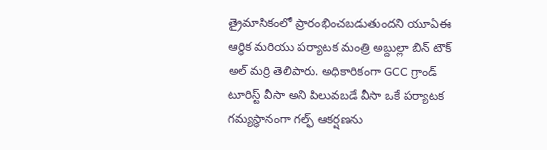త్రైమాసికంలో ప్రారంభించబడుతుందని యూఏఈ ఆర్థిక మరియు పర్యాటక మంత్రి అబ్దుల్లా బిన్ టౌక్ అల్ మర్రి తెలిపారు. అధికారికంగా GCC గ్రాండ్ టూరిస్ట్ వీసా అని పిలువబడే వీసా ఒకే పర్యాటక గమ్యస్థానంగా గల్ఫ్ ఆకర్షణను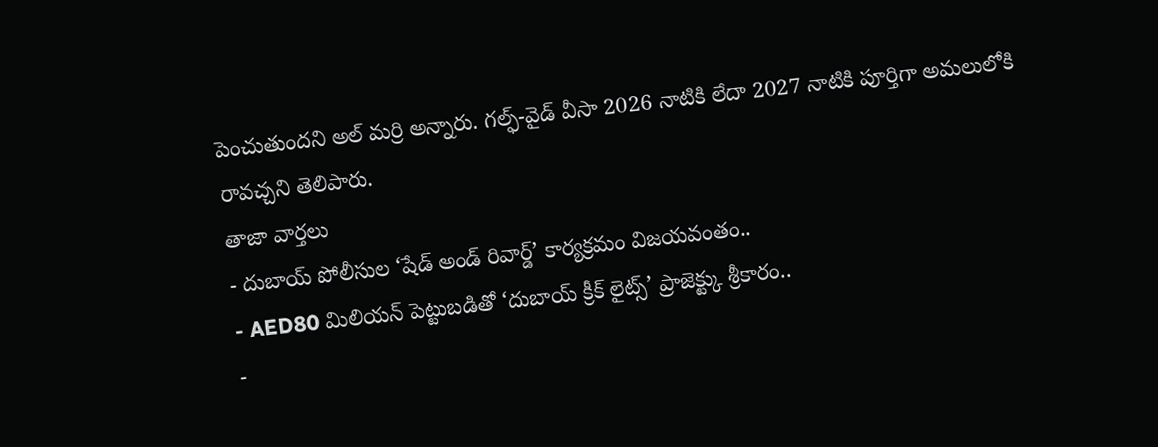పెంచుతుందని అల్ మర్రి అన్నారు. గల్ఫ్-వైడ్ వీసా 2026 నాటికి లేదా 2027 నాటికి పూర్తిగా అమలులోకి రావచ్చని తెలిపారు.
తాజా వార్తలు
- దుబాయ్ పోలీసుల ‘షేడ్ అండ్ రివార్డ్’ కార్యక్రమం విజయవంతం..
- AED80 మిలియన్ పెట్టుబడితో ‘దుబాయ్ క్రీక్ లైట్స్’ ప్రాజెక్ట్కు శ్రీకారం..
-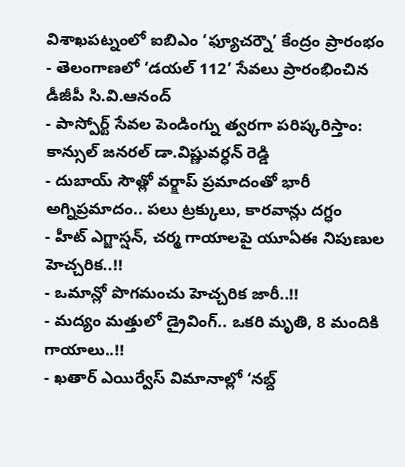విశాఖపట్నంలో ఐబిఎం ‘ఫ్యూచర్నౌ’ కేంద్రం ప్రారంభం
- తెలంగాణలో ‘డయల్ 112’ సేవలు ప్రారంభించిన డీజీపీ సి.వి.ఆనంద్
- పాస్పోర్ట్ సేవల పెండింగ్ను త్వరగా పరిష్కరిస్తాం: కాన్సుల్ జనరల్ డా.విష్ణువర్ధన్ రెడ్డి
- దుబాయ్ సౌత్లో వర్క్షాప్ ప్రమాదంతో భారీ అగ్నిప్రమాదం.. పలు ట్రక్కులు, కారవాన్లు దగ్ధం
- హీట్ ఎగ్జాస్షన్, చర్మ గాయాలపై యూఏఈ నిపుణుల హెచ్చరిక..!!
- ఒమాన్లో పొగమంచు హెచ్చరిక జారీ..!!
- మద్యం మత్తులో డ్రైవింగ్.. ఒకరి మృతి, 8 మందికి గాయాలు..!!
- ఖతార్ ఎయిర్వేస్ విమానాల్లో ‘నబ్ద్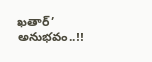ఖతార్’ అనుభవం..!!